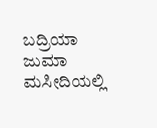ಬದ್ರಿಯಾ ಜುಮಾ ಮಸೀದಿಯಲ್ಲಿ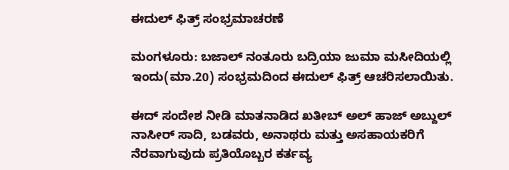ಈದುಲ್ ‌ಫಿತ್ರ್ ಸಂಭ್ರಮಾಚರಣೆ

ಮಂಗಳೂರು: ಬಜಾಲ್ ನಂತೂರು ಬದ್ರಿಯಾ ಜುಮಾ ಮಸೀದಿಯಲ್ಲಿ ಇಂದು(ಮಾ.20) ಸಂಭ್ರಮದಿಂದ ಈದುಲ್ ‌ಫಿತ್ರ್ ಆಚರಿಸಲಾಯಿತು.

ಈದ್ ಸಂದೇಶ ನೀಡಿ ಮಾತನಾಡಿದ ಖತೀಬ್ ಅಲ್ ಹಾಜ್ ಅಬ್ದುಲ್ ನಾಸೀರ್ ಸಾದಿ, ಬಡವರು, ಅನಾಥರು ಮತ್ತು ಅಸಹಾಯಕರಿಗೆ ನೆರವಾಗುವುದು ಪ್ರತಿಯೊಬ್ಬರ ಕರ್ತವ್ಯ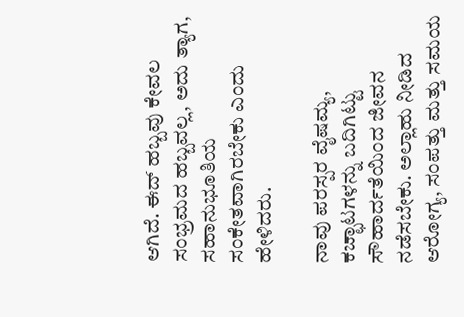ಆಗಿದೆ. ಈದ್ ಹಬ್ಬವು ಕೇವಲ ಸಂಭ್ರಮದ ಹಬ್ಬವಲ್ಲ, ಅದು ತ್ಯಾಗ, ಸಹಾನುಭೂತಿಯ ಸಂಕೇತವಾಗಿರಬೇಕು ಎಂದು ಹೇಳಿದರು.

ನಾವು ಪರಸ್ಪರ ವೈಷಮ್ಯ, ಕಚ್ಛಾಟಗಳನ್ನು ಬದಿಗಿಟ್ಟು ಸೌಹಾರ್ದತೆಯಿಂದ ಜೀವನ ನಡೆಸಬೇಕು. ಅಲ್ಲಾಹು ನೀಡಿದ ಆರೋಗ್ಯ, ಸಂಪತ್ತು ಮತ್ತು ಸಮಯ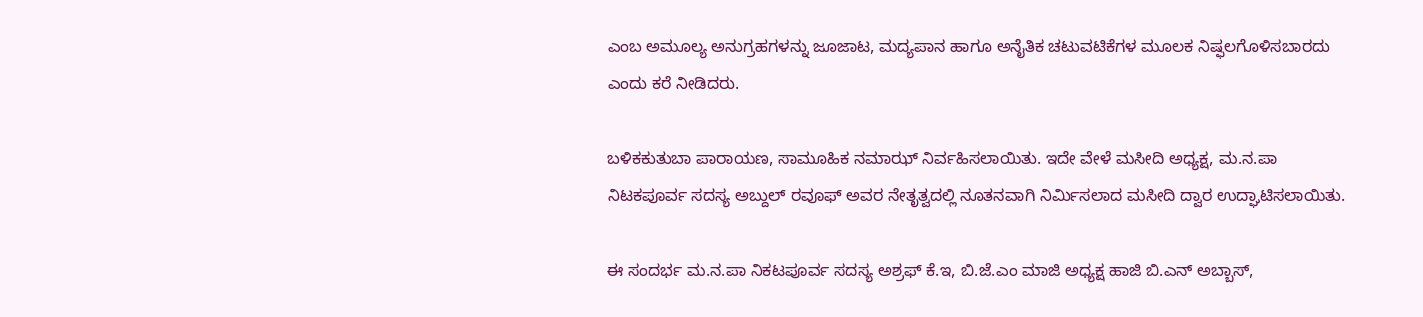ಎಂಬ ಅಮೂಲ್ಯ ಅನುಗ್ರಹಗಳನ್ನು ಜೂಜಾಟ, ಮದ್ಯಪಾನ ಹಾಗೂ ಅನೈತಿಕ ಚಟುವಟಿಕೆಗಳ ಮೂಲಕ ನಿಷ್ಫಲಗೊಳಿಸಬಾರದು ಎಂದು ಕರೆ ನೀಡಿದರು.

ಬಳಿಕಕುತುಬಾ ಪಾರಾಯಣ, ಸಾಮೂಹಿಕ ನಮಾಝ್ ನಿರ್ವಹಿಸಲಾಯಿತು. ಇದೇ ವೇಳೆ ಮಸೀದಿ ಅಧ್ಯಕ್ಷ, ಮ.ನ.ಪಾ ನಿಟಕಪೂರ್ವ ಸದಸ್ಯ ಅಬ್ದುಲ್ ರವೂಫ್ ಅವರ ನೇತೃತ್ವದಲ್ಲಿ ನೂತನವಾಗಿ ನಿರ್ಮಿಸಲಾದ ಮಸೀದಿ ದ್ವಾರ ಉದ್ಘಾಟಿಸಲಾಯಿತು.

ಈ ಸಂದರ್ಭ ಮ.ನ.ಪಾ ನಿಕಟಪೂರ್ವ ಸದಸ್ಯ ಅಶ್ರಫ್ ಕೆ.ಇ, ಬಿ.ಜೆ.ಎಂ ಮಾಜಿ ಅಧ್ಯಕ್ಷ ಹಾಜಿ ಬಿ.ಎನ್ ಅಬ್ಬಾಸ್,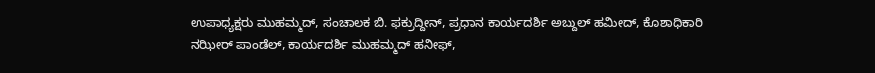ಉಪಾಧ್ಯಕ್ಷರು ಮುಹಮ್ಮದ್, ಸಂಚಾಲಕ ಬಿ. ಫಕ್ರುದ್ದೀನ್, ಪ್ರಧಾನ ಕಾರ್ಯದರ್ಶಿ ಅಬ್ದುಲ್ ಹಮೀದ್, ಕೊಶಾಧಿಕಾರಿ ನಝೀರ್ ಪಾಂಡೆಲ್, ಕಾರ್ಯದರ್ಶಿ ಮುಹಮ್ಮದ್ ಹನೀಫ್,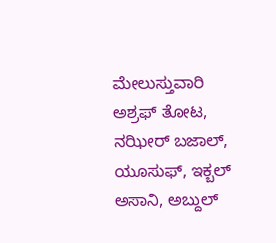ಮೇಲುಸ್ತುವಾರಿ ಅಶ್ರಫ್ ತೋಟ, ನಝೀರ್ ಬಜಾಲ್, ಯೂಸುಫ್, ಇಕ್ಬಲ್ ಅಸಾನಿ, ಅಬ್ದುಲ್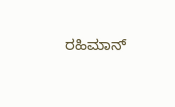ರಹಿಮಾನ್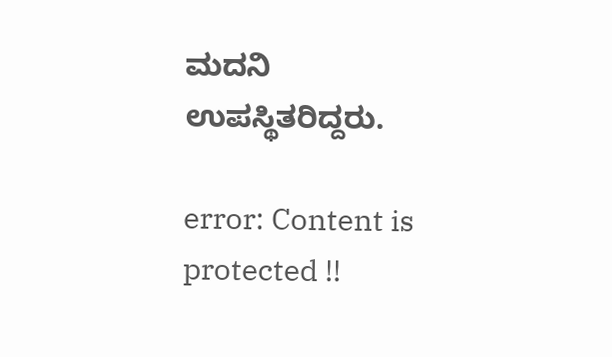ಮದನಿ ಉಪಸ್ಥಿತರಿದ್ದರು.

error: Content is protected !!